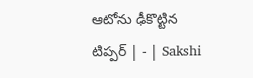ఆటోను ఢీకొట్టిన టిప్పర్‌ | - | Sakshi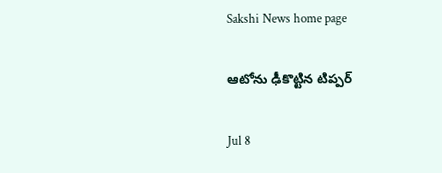Sakshi News home page

ఆటోను ఢీకొట్టిన టిప్పర్‌

Jul 8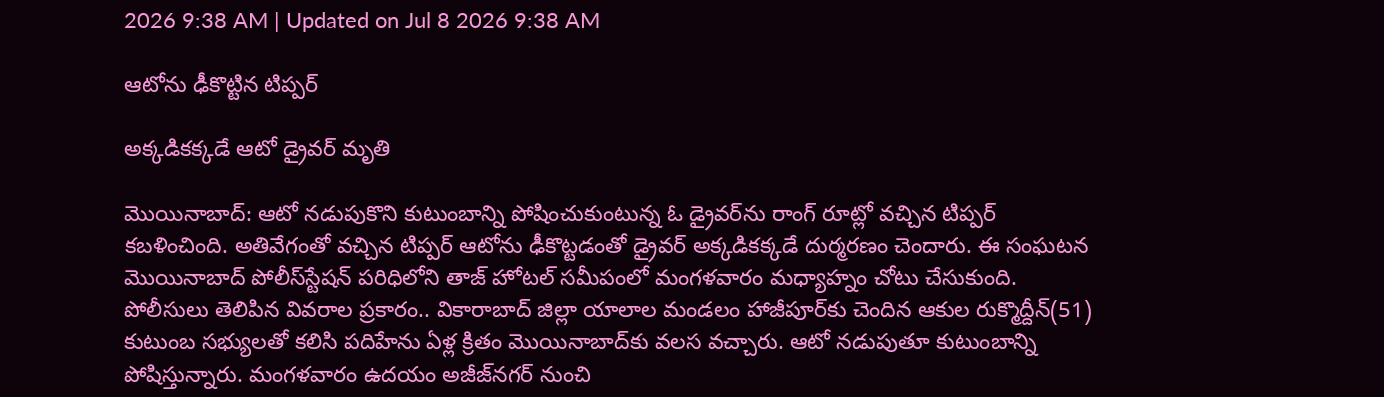2026 9:38 AM | Updated on Jul 8 2026 9:38 AM

ఆటోను ఢీకొట్టిన టిప్పర్‌

అక్కడికక్కడే ఆటో డ్రైవర్‌ మృతి

మొయినాబాద్‌: ఆటో నడుపుకొని కుటుంబాన్ని పోషించుకుంటున్న ఓ డ్రైవర్‌ను రాంగ్‌ రూట్లో వచ్చిన టిప్పర్‌ కబళించింది. అతివేగంతో వచ్చిన టిప్పర్‌ ఆటోను ఢీకొట్టడంతో డ్రైవర్‌ అక్కడికక్కడే దుర్మరణం చెందారు. ఈ సంఘటన మొయినాబాద్‌ పోలీస్‌స్టేషన్‌ పరిధిలోని తాజ్‌ హోటల్‌ సమీపంలో మంగళవారం మధ్యాహ్నం చోటు చేసుకుంది. పోలీసులు తెలిపిన వివరాల ప్రకారం.. వికారాబాద్‌ జిల్లా యాలాల మండలం హాజీపూర్‌కు చెందిన ఆకుల రుక్మొద్దీన్‌(51) కుటుంబ సభ్యులతో కలిసి పదిహేను ఏళ్ల క్రితం మొయినాబాద్‌కు వలస వచ్చారు. ఆటో నడుపుతూ కుటుంబాన్ని పోషిస్తున్నారు. మంగళవారం ఉదయం అజీజ్‌నగర్‌ నుంచి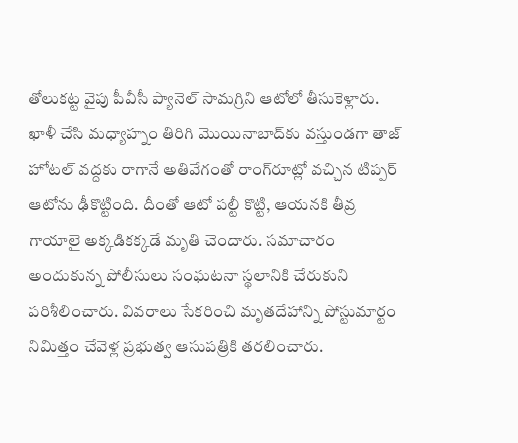తోలుకట్ట వైపు పీవీసీ ప్యానెల్‌ సామగ్రిని ఆటోలో తీసుకెళ్లారు. ఖాళీ చేసి మధ్యాహ్నం తిరిగి మొయినాబాద్‌కు వస్తుండగా తాజ్‌ హోటల్‌ వద్దకు రాగానే అతివేగంతో రాంగ్‌రూట్లో వచ్చిన టిప్పర్‌ ఆటోను ఢీకొట్టింది. దీంతో ఆటో పల్టీ కొట్టి, ఆయనకి తీవ్ర గాయాలై అక్కడికక్కడే మృతి చెందారు. సమాచారం అందుకున్న పోలీసులు సంఘటనా స్థలానికి చేరుకుని పరిశీలించారు. వివరాలు సేకరించి మృతదేహాన్ని పోస్టుమార్టం నిమిత్తం చేవెళ్ల ప్రభుత్వ ఆసుపత్రికి తరలించారు.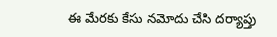ఈ మేరకు కేసు నమోదు చేసి దర్యాప్తు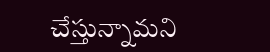చేస్తున్నామని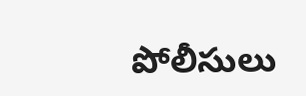పోలీసులు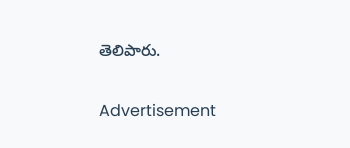తెలిపారు.

Advertisement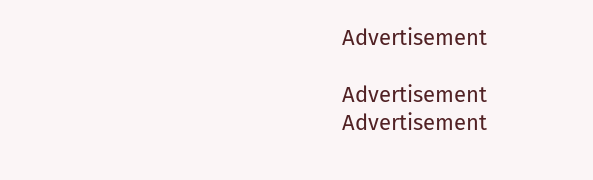Advertisement

Advertisement
Advertisement